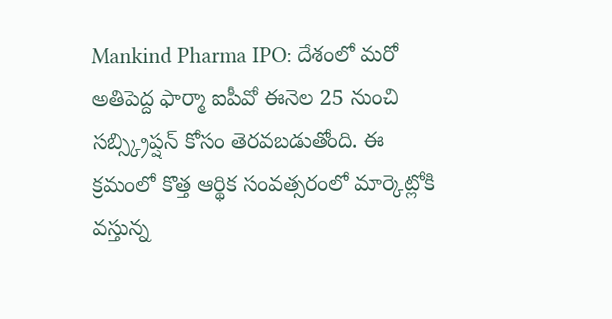Mankind Pharma IPO: దేశంలో మరో అతిపెద్ద ఫార్మా ఐపీవో ఈనెల 25 నుంచి సబ్స్క్రిప్షన్ కోసం తెరవబడుతోంది. ఈ క్రమంలో కొత్త ఆర్థిక సంవత్సరంలో మార్కెట్లోకి వస్తున్న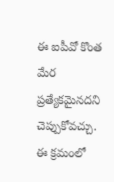ఈ ఐపీవో కొంత మేర ప్రత్యేకమైనదని చెప్పుకోవచ్చు.
ఈ క్రమంలో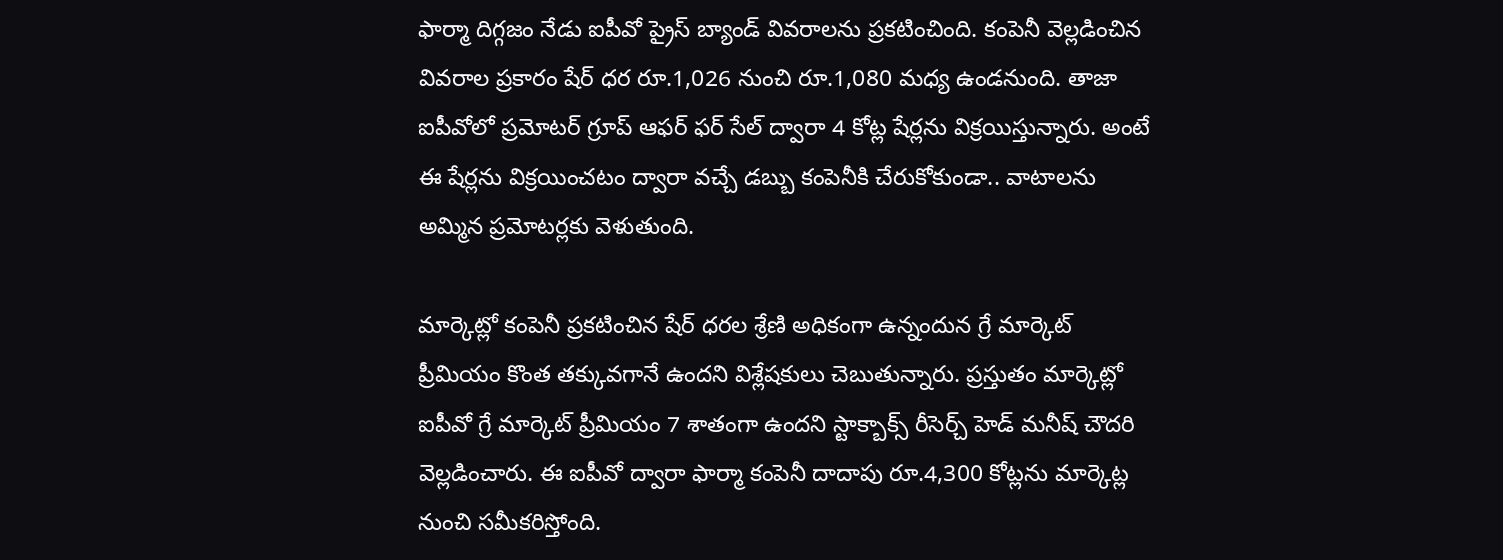ఫార్మా దిగ్గజం నేడు ఐపీవో ప్రైస్ బ్యాండ్ వివరాలను ప్రకటించింది. కంపెనీ వెల్లడించిన వివరాల ప్రకారం షేర్ ధర రూ.1,026 నుంచి రూ.1,080 మధ్య ఉండనుంది. తాజా ఐపీవోలో ప్రమోటర్ గ్రూప్ ఆఫర్ ఫర్ సేల్ ద్వారా 4 కోట్ల షేర్లను విక్రయిస్తున్నారు. అంటే ఈ షేర్లను విక్రయించటం ద్వారా వచ్చే డబ్బు కంపెనీకి చేరుకోకుండా.. వాటాలను అమ్మిన ప్రమోటర్లకు వెళుతుంది.

మార్కెట్లో కంపెనీ ప్రకటించిన షేర్ ధరల శ్రేణి అధికంగా ఉన్నందున గ్రే మార్కెట్ ప్రీమియం కొంత తక్కువగానే ఉందని విశ్లేషకులు చెబుతున్నారు. ప్రస్తుతం మార్కెట్లో ఐపీవో గ్రే మార్కెట్ ప్రీమియం 7 శాతంగా ఉందని స్టాక్బాక్స్ రీసెర్చ్ హెడ్ మనీష్ చౌదరి వెల్లడించారు. ఈ ఐపీవో ద్వారా ఫార్మా కంపెనీ దాదాపు రూ.4,300 కోట్లను మార్కెట్ల నుంచి సమీకరిస్తోంది.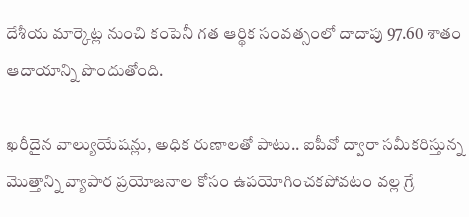దేశీయ మార్కెట్ల నుంచి కంపెనీ గత ఆర్థిక సంవత్సంలో దాదాపు 97.60 శాతం ఆదాయాన్ని పొందుతోంది.

ఖరీదైన వాల్యుయేషన్లు, అధిక రుణాలతో పాటు.. ఐపీవో ద్వారా సమీకరిస్తున్న మెుత్తాన్ని వ్యాపార ప్రయోజనాల కోసం ఉపయోగించకపోవటం వల్ల గ్రే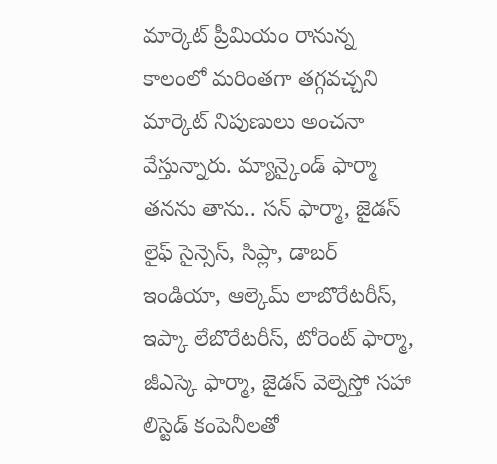మార్కెట్ ప్రీమియం రానున్న కాలంలో మరింతగా తగ్గవచ్చని మార్కెట్ నిపుణులు అంచనా వేస్తున్నారు. మ్యాన్కైండ్ ఫార్మా తనను తాను.. సన్ ఫార్మా, జైడస్ లైఫ్ సైన్సెస్, సిప్లా, డాబర్ ఇండియా, ఆల్కెమ్ లాబొరేటరీస్, ఇప్కా లేబొరేటరీస్, టోరెంట్ ఫార్మా, జీఎస్కె ఫార్మా, జైడస్ వెల్నెస్తో సహా లిస్టెడ్ కంపెనీలతో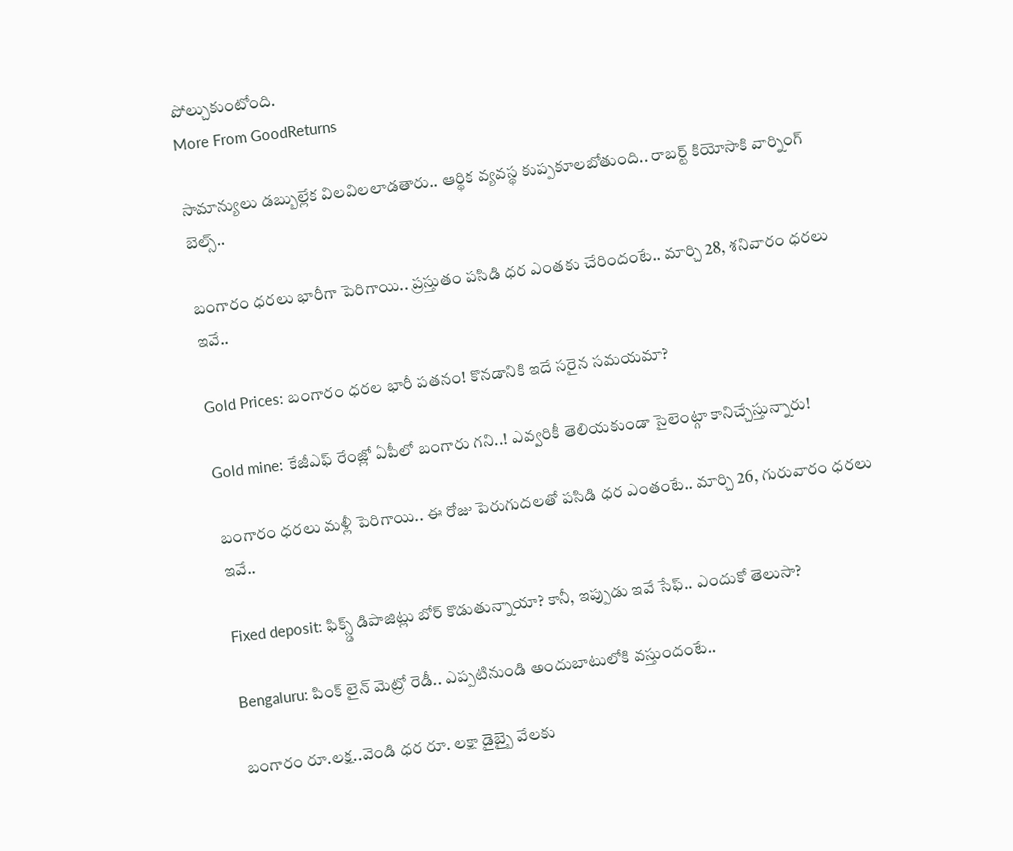పోల్చుకుంటోంది.
More From GoodReturns

సామాన్యులు డబ్బుల్లేక విలవిలలాడతారు.. ఆర్థిక వ్యవస్థ కుప్పకూలబోతుంది.. రాబర్ట్ కియోసాకి వార్నింగ్ బెల్స్..

బంగారం ధరలు భారీగా పెరిగాయి.. ప్రస్తుతం పసిడి ధర ఎంతకు చేరిందంటే.. మార్చి 28, శనివారం ధరలు ఇవే..

Gold Prices: బంగారం ధరల భారీ పతనం! కొనడానికి ఇదే సరైన సమయమా?

Gold mine: కేజీఎఫ్ రేంజ్లో ఏపీలో బంగారు గని..! ఎవ్వరికీ తెలియకుండా సైలెంట్గా కానిచ్చేస్తున్నారు!

బంగారం ధరలు మళ్లీ పెరిగాయి.. ఈ రోజు పెరుగుదలతో పసిడి ధర ఎంతంటే.. మార్చి 26, గురువారం ధరలు ఇవే..

Fixed deposit: ఫిక్స్డ్ డిపాజిట్లు బోర్ కొడుతున్నాయా? కానీ, ఇప్పుడు ఇవే సేఫ్.. ఎందుకో తెలుసా?

Bengaluru: పింక్ లైన్ మెట్రో రెడీ.. ఎప్పటినుండి అందుబాటులోకి వస్తుందంటే..

బంగారం రూ.లక్ష..వెండి ధర రూ. లక్షా డైబ్బై వేలకు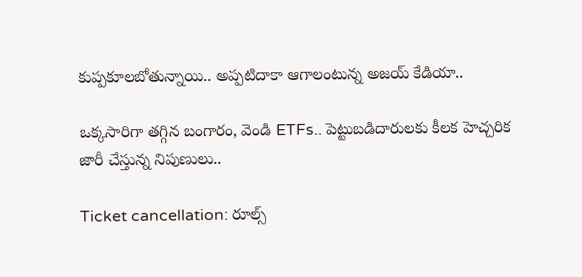కుప్పకూలబోతున్నాయి.. అప్పటిదాకా ఆగాలంటున్న అజయ్ కేడియా..

ఒక్కసారిగా తగ్గిన బంగారం, వెండి ETFs.. పెట్టుబడిదారులకు కీలక హెచ్చరిక జారీ చేస్తున్న నిపుణులు..

Ticket cancellation: రూల్స్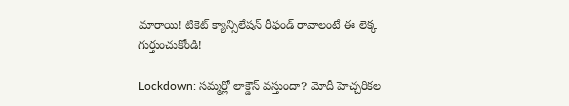మారాయి! టికెట్ క్యాన్సిలేషన్ రీఫండ్ రావాలంటే ఈ లెక్క గుర్తుంచుకోండి!

Lockdown: సమ్మర్లో లాక్డౌన్ వస్తుందా? మోదీ హెచ్చరికల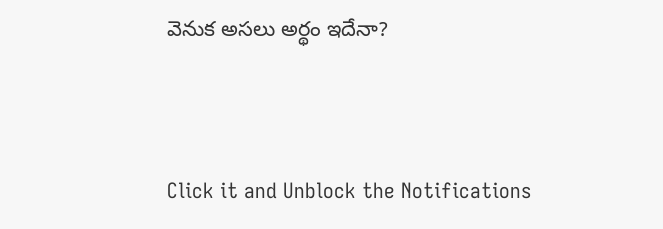వెనుక అసలు అర్థం ఇదేనా?



Click it and Unblock the Notifications